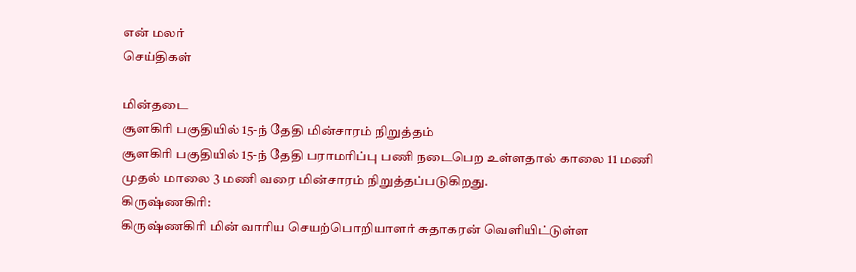என் மலர்
செய்திகள்

மின்தடை
சூளகிரி பகுதியில் 15-ந் தேதி மின்சாரம் நிறுத்தம்
சூளகிரி பகுதியில் 15-ந் தேதி பராமரிப்பு பணி நடைபெற உள்ளதால் காலை 11 மணி முதல் மாலை 3 மணி வரை மின்சாரம் நிறுத்தப்படுகிறது.
கிருஷ்ணகிரி:
கிருஷ்ணகிரி மின் வாரிய செயற்பொறியாளர் சுதாகரன் வெளியிட்டுள்ள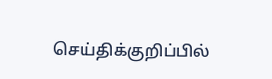செய்திக்குறிப்பில்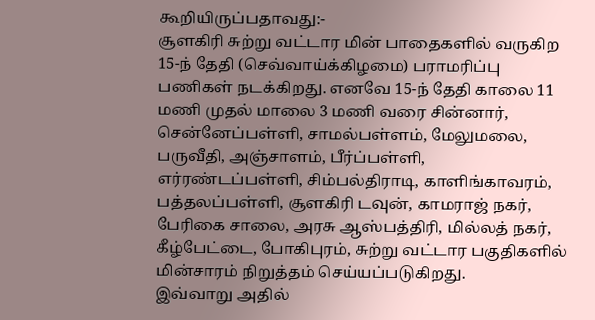கூறியிருப்பதாவது:-
சூளகிரி சுற்று வட்டார மின் பாதைகளில் வருகிற 15-ந் தேதி (செவ்வாய்க்கிழமை) பராமரிப்பு பணிகள் நடக்கிறது. எனவே 15-ந் தேதி காலை 11 மணி முதல் மாலை 3 மணி வரை சின்னார், சென்னேப்பள்ளி, சாமல்பள்ளம், மேலுமலை, பருவீதி, அஞ்சாளம், பீர்ப்பள்ளி, எர்ரண்டப்பள்ளி, சிம்பல்திராடி, காளிங்காவரம், பத்தலப்பள்ளி, சூளகிரி டவுன், காமராஜ் நகர், பேரிகை சாலை, அரசு ஆஸ்பத்திரி, மில்லத் நகர், கீழ்பேட்டை, போகிபுரம், சுற்று வட்டார பகுதிகளில் மின்சாரம் நிறுத்தம் செய்யப்படுகிறது.
இவ்வாறு அதில்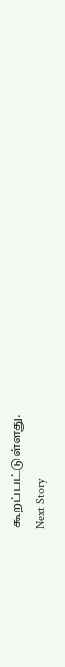கூறப்பட்டுள்ளது.
Next Story